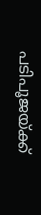പടിപൂജയ്ക്ക്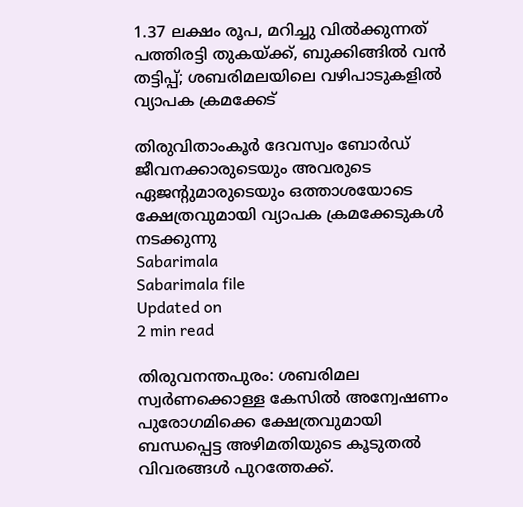1.37 ലക്ഷം രൂപ, മറിച്ചു വില്‍ക്കുന്നത് പത്തിരട്ടി തുകയ്ക്ക്, ബുക്കിങ്ങില്‍ വന്‍ തട്ടിപ്പ്; ശബരിമലയിലെ വഴിപാടുകളില്‍ വ്യാപക ക്രമക്കേട്

തിരുവിതാംകൂര്‍ ദേവസ്വം ബോര്‍ഡ് ജീവനക്കാരുടെയും അവരുടെ ഏജന്റുമാരുടെയും ഒത്താശയോടെ ക്ഷേത്രവുമായി വ്യാപക ക്രമക്കേടുകള്‍ നടക്കുന്നു
Sabarimala
Sabarimala file
Updated on
2 min read

തിരുവനന്തപുരം: ശബരിമല സ്വര്‍ണക്കൊള്ള കേസില്‍ അന്വേഷണം പുരോഗമിക്കെ ക്ഷേത്രവുമായി ബന്ധപ്പെട്ട അഴിമതിയുടെ കൂടുതല്‍ വിവരങ്ങള്‍ പുറത്തേക്ക്.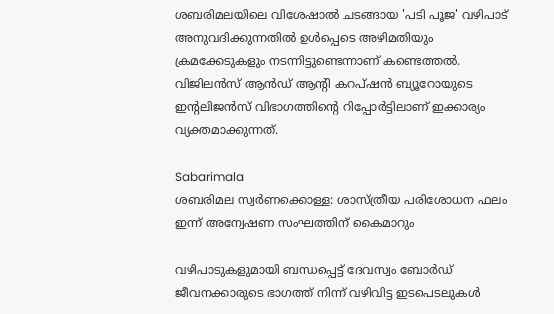ശബരിമലയിലെ വിശേഷാല്‍ ചടങ്ങായ 'പടി പൂജ' വഴിപാട് അനുവദിക്കുന്നതില്‍ ഉൾപ്പെടെ അഴിമതിയും ക്രമക്കേടുകളും നടന്നിട്ടുണ്ടെന്നാണ് കണ്ടെത്തല്‍. വിജിലന്‍സ് ആന്‍ഡ് ആന്റി കറപ്ഷന്‍ ബ്യൂറോയുടെ ഇന്റലിജന്‍സ് വിഭാഗത്തിന്റെ റിപ്പോര്‍ട്ടിലാണ് ഇക്കാര്യം വ്യക്തമാക്കുന്നത്.

Sabarimala
ശബരിമല സ്വര്‍ണക്കൊള്ള: ശാസ്ത്രീയ പരിശോധന ഫലം ഇന്ന് അന്വേഷണ സംഘത്തിന് കൈമാറും

വഴിപാടുകളുമായി ബന്ധപ്പെട്ട് ദേവസ്വം ബോര്‍ഡ് ജീവനക്കാരുടെ ഭാഗത്ത് നിന്ന് വഴിവിട്ട ഇടപെടലുകള്‍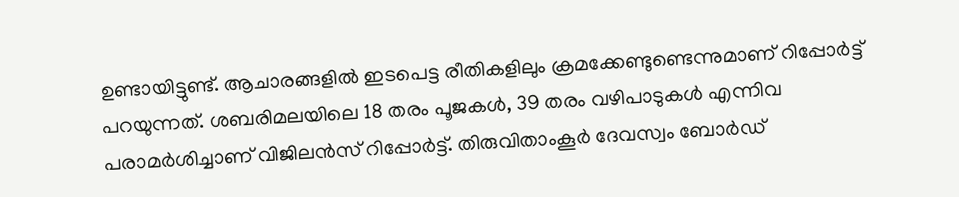ഉണ്ടായിട്ടുണ്ട്. ആചാരങ്ങളില്‍ ഇടപെട്ട രീതികളിലും ക്രമക്കേണ്ടുണ്ടെന്നുമാണ് റിപ്പോര്‍ട്ട് പറയുന്നത്. ശബരിമലയിലെ 18 തരം പൂജകള്‍, 39 തരം വഴിപാടുകള്‍ എന്നിവ പരാമര്‍ശിച്ചാണ് വിജിലന്‍സ് റിപ്പോര്‍ട്ട്. തിരുവിതാംകൂര്‍ ദേവസ്വം ബോര്‍ഡ്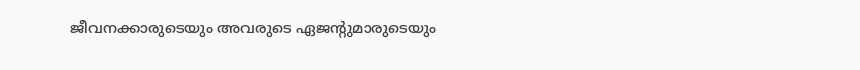ജീവനക്കാരുടെയും അവരുടെ ഏജന്റുമാരുടെയും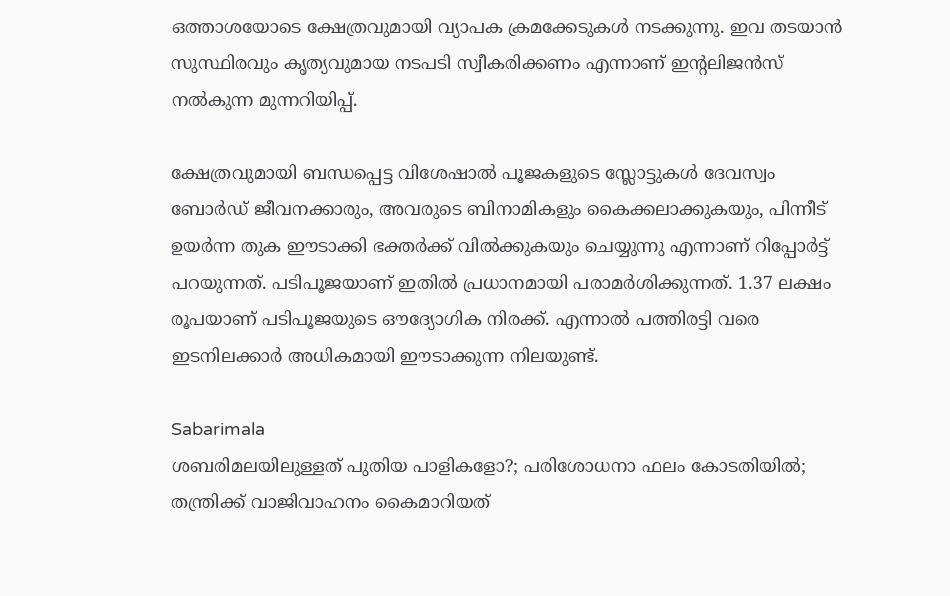ഒത്താശയോടെ ക്ഷേത്രവുമായി വ്യാപക ക്രമക്കേടുകള്‍ നടക്കുന്നു. ഇവ തടയാന്‍ സുസ്ഥിരവും കൃത്യവുമായ നടപടി സ്വീകരിക്കണം എന്നാണ് ഇന്റലിജന്‍സ് നല്‍കുന്ന മുന്നറിയിപ്പ്.

ക്ഷേത്രവുമായി ബന്ധപ്പെട്ട വിശേഷാല്‍ പൂജകളുടെ സ്ലോട്ടുകള്‍ ദേവസ്വം ബോര്‍ഡ് ജീവനക്കാരും, അവരുടെ ബിനാമികളും കൈക്കലാക്കുകയും, പിന്നീട് ഉയര്‍ന്ന തുക ഈടാക്കി ഭക്തര്‍ക്ക് വില്‍ക്കുകയും ചെയ്യുന്നു എന്നാണ് റിപ്പോര്‍ട്ട് പറയുന്നത്. പടിപൂജയാണ് ഇതില്‍ പ്രധാനമായി പരാമര്‍ശിക്കുന്നത്. 1.37 ലക്ഷം രൂപയാണ് പടിപൂജയുടെ ഔദ്യോഗിക നിരക്ക്. എന്നാല്‍ പത്തിരട്ടി വരെ ഇടനിലക്കാര്‍ അധികമായി ഈടാക്കുന്ന നിലയുണ്ട്.

Sabarimala
ശബരിമലയിലുള്ളത് പുതിയ പാളികളോ?; പരിശോധനാ ഫലം കോടതിയില്‍; തന്ത്രിക്ക് വാജിവാഹനം കൈമാറിയത്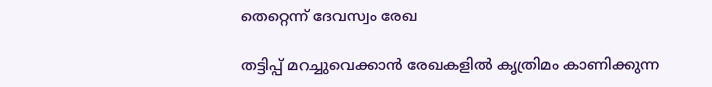തെറ്റെന്ന് ദേവസ്വം രേഖ

തട്ടിപ്പ് മറച്ചുവെക്കാന്‍ രേഖകളില്‍ കൃത്രിമം കാണിക്കുന്ന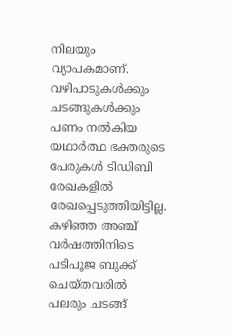നിലയും വ്യാപകമാണ്. വഴിപാടുകള്‍ക്കും ചടങ്ങുകള്‍ക്കും പണം നല്‍കിയ യഥാര്‍ത്ഥ ഭക്തരുടെ പേരുകള്‍ ടിഡിബി രേഖകളില്‍ രേഖപ്പെടുത്തിയിട്ടില്ല. കഴിഞ്ഞ അഞ്ച് വര്‍ഷത്തിനിടെ പടിപൂജ ബുക്ക് ചെയ്തവരില്‍ പലരും ചടങ്ങ്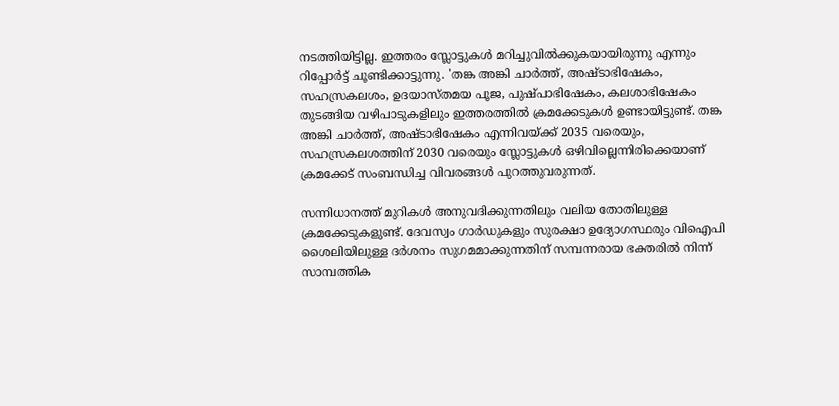നടത്തിയിട്ടില്ല. ഇത്തരം സ്ലോട്ടുകള്‍ മറിച്ചുവില്‍ക്കുകയായിരുന്നു എന്നും റിപ്പോര്‍ട്ട് ചൂണ്ടിക്കാട്ടുന്നു. 'തങ്ക അങ്കി ചാര്‍ത്ത്, അഷ്ടാഭിഷേകം, സഹസ്രകലശം, ഉദയാസ്തമയ പൂജ, പുഷ്പാഭിഷേകം, കലശാഭിഷേകം തുടങ്ങിയ വഴിപാടുകളിലും ഇത്തരത്തില്‍ ക്രമക്കേടുകള്‍ ഉണ്ടായിട്ടുണ്ട്. തങ്ക അങ്കി ചാര്‍ത്ത്, അഷ്ടാഭിഷേകം എന്നിവയ്ക്ക് 2035 വരെയും, സഹസ്രകലശത്തിന് 2030 വരെയും സ്ലോട്ടുകള്‍ ഒഴിവില്ലെന്നിരിക്കെയാണ് ക്രമക്കേട് സംബന്ധിച്ച വിവരങ്ങള്‍ പുറത്തുവരുന്നത്.

സന്നിധാനത്ത് മുറികള്‍ അനുവദിക്കുന്നതിലും വലിയ തോതിലുള്ള ക്രമക്കേടുകളുണ്ട്. ദേവസ്വം ഗാര്‍ഡുകളും സുരക്ഷാ ഉദ്യോഗസ്ഥരും വിഐപി ശൈലിയിലുള്ള ദര്‍ശനം സുഗമമാക്കുന്നതിന് സമ്പന്നരായ ഭക്തരില്‍ നിന്ന് സാമ്പത്തിക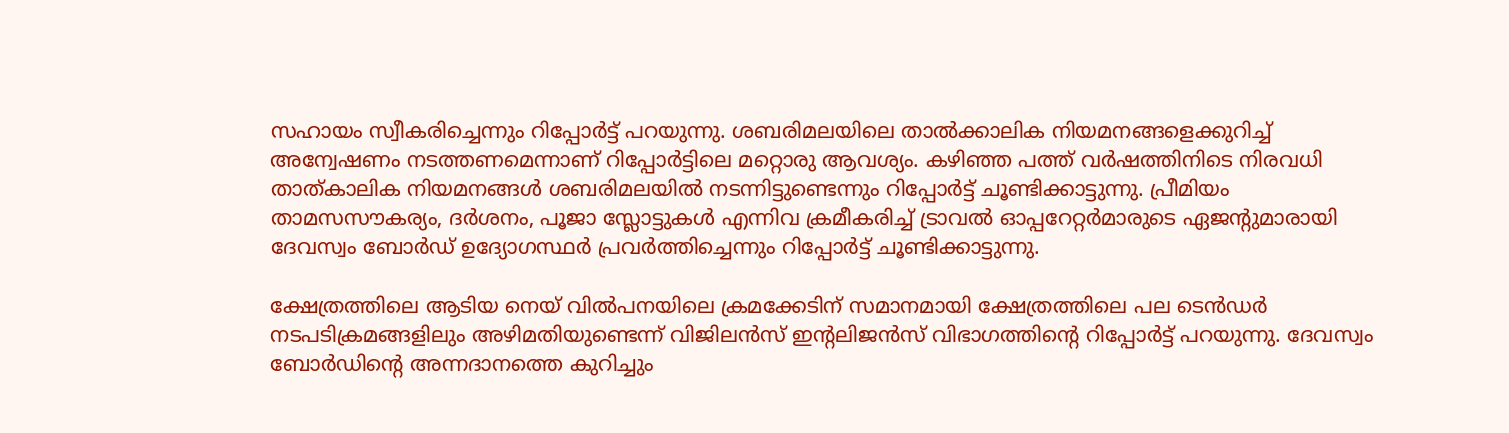സഹായം സ്വീകരിച്ചെന്നും റിപ്പോര്‍ട്ട് പറയുന്നു. ശബരിമലയിലെ താല്‍ക്കാലിക നിയമനങ്ങളെക്കുറിച്ച് അന്വേഷണം നടത്തണമെന്നാണ് റിപ്പോര്‍ട്ടിലെ മറ്റൊരു ആവശ്യം. കഴിഞ്ഞ പത്ത് വര്‍ഷത്തിനിടെ നിരവധി താത്കാലിക നിയമനങ്ങള്‍ ശബരിമലയില്‍ നടന്നിട്ടുണ്ടെന്നും റിപ്പോര്‍ട്ട് ചൂണ്ടിക്കാട്ടുന്നു. പ്രീമിയം താമസസൗകര്യം, ദര്‍ശനം, പൂജാ സ്ലോട്ടുകള്‍ എന്നിവ ക്രമീകരിച്ച് ട്രാവല്‍ ഓപ്പറേറ്റര്‍മാരുടെ ഏജന്റുമാരായി ദേവസ്വം ബോര്‍ഡ് ഉദ്യോഗസ്ഥര്‍ പ്രവര്‍ത്തിച്ചെന്നും റിപ്പോര്‍ട്ട് ചൂണ്ടിക്കാട്ടുന്നു.

ക്ഷേത്രത്തിലെ ആടിയ നെയ് വില്‍പനയിലെ ക്രമക്കേടിന് സമാനമായി ക്ഷേത്രത്തിലെ പല ടെന്‍ഡര്‍ നടപടിക്രമങ്ങളിലും അഴിമതിയുണ്ടെന്ന് വിജിലന്‍സ് ഇന്റലിജന്‍സ് വിഭാഗത്തിന്റെ റിപ്പോര്‍ട്ട് പറയുന്നു. ദേവസ്വം ബോര്‍ഡിന്റെ അന്നദാനത്തെ കുറിച്ചും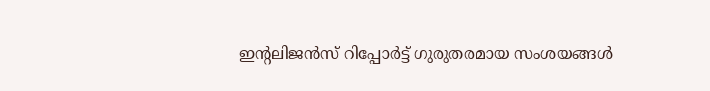ഇന്റലിജന്‍സ് റിപ്പോര്‍ട്ട് ഗുരുതരമായ സംശയങ്ങള്‍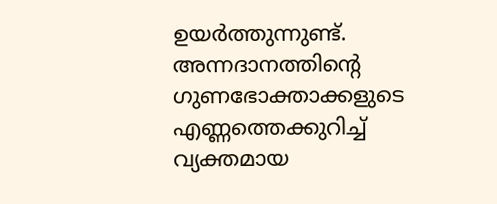ഉയര്‍ത്തുന്നുണ്ട്. അന്നദാനത്തിന്റെ ഗുണഭോക്താക്കളുടെ എണ്ണത്തെക്കുറിച്ച് വ്യക്തമായ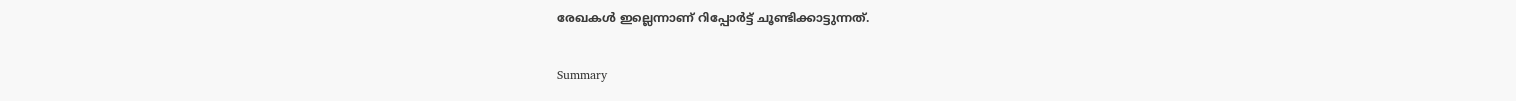രേഖകള്‍ ഇല്ലെന്നാണ് റിപ്പോര്‍ട്ട് ചൂണ്ടിക്കാട്ടുന്നത്.

Summary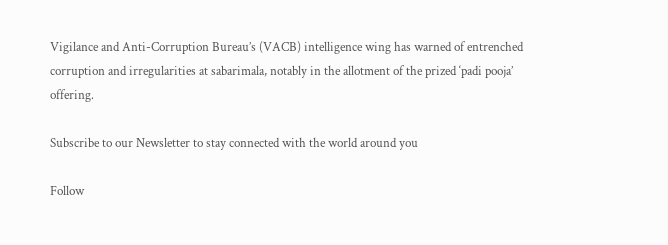Vigilance and Anti-Corruption Bureau’s (VACB) intelligence wing has warned of entrenched corruption and irregularities at sabarimala, notably in the allotment of the prized ‘padi pooja’ offering.

Subscribe to our Newsletter to stay connected with the world around you

Follow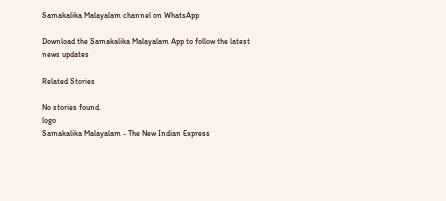Samakalika Malayalam channel on WhatsApp

Download the Samakalika Malayalam App to follow the latest news updates

Related Stories

No stories found.
logo
Samakalika Malayalam - The New Indian Express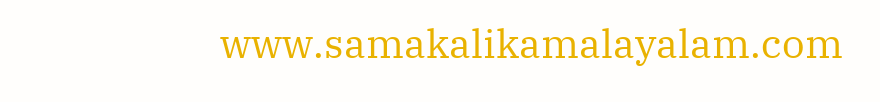www.samakalikamalayalam.com